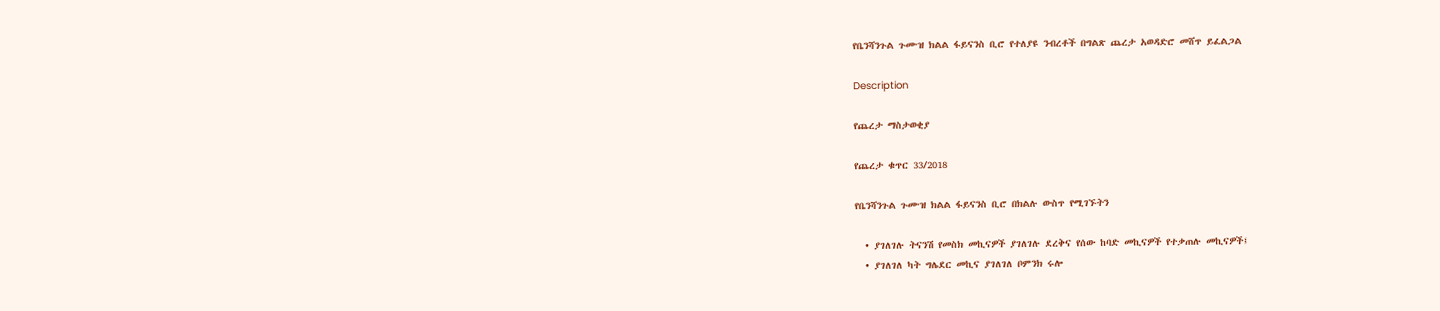የቤንሻንጉል ጉሙዝ ክልል ፋይናንስ ቢሮ የተለያዩ ንብረቶች በግልጽ ጨረታ አወዳድሮ መሸጥ ይፈልጋል

Description

የጨረታ ማስታወቂያ

የጨረታ ቁጥር 33/2018

የቤንሻንጉል ጉሙዝ ክልል ፋይናንስ ቢሮ በክልሉ ውስጥ የሚገኙትን

  • ያገለገሉ ትናንሽ የመስክ መኪናዎች ያገለገሉ ደረቅና የሰው ከባድ መኪናዎች የተቃጠሉ መኪናዎች፤
  • ያገለገለ ካት ግሌደር መኪና ያገለገለ ቦምንክ ሩሎ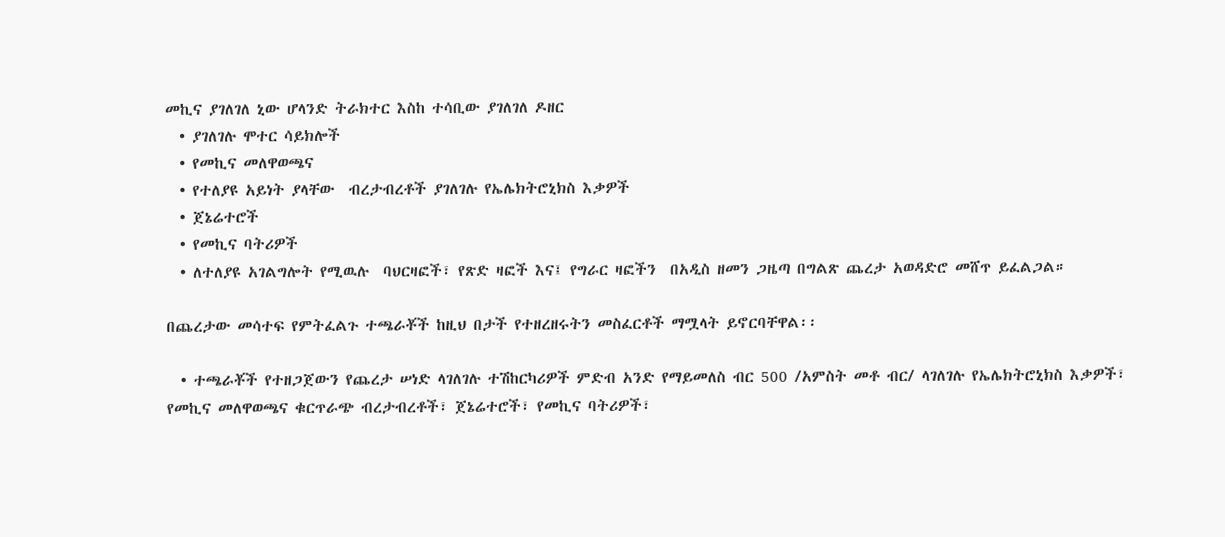መኪና ያገለገለ ኒው ሆላንድ ትራክተር እስከ ተሳቢው ያገለገለ ዶዘር
  • ያገለገሉ ሞተር ሳይክሎች
  • የመኪና መለዋወጫና
  • የተለያዩ አይነት ያላቸው  ብረታብረቶች ያገለገሉ የኤሌክትሮኒክስ እቃዎች
  • ጀኔሬተሮች
  • የመኪና ባትሪዎች
  • ለተለያዩ አገልግሎት የሚዉሉ  ባህርዛፎች፣ የጽድ ዛፎች እና፤ የግራር ዛፎችን  በአዲስ ዘመን ጋዜጣ በግልጽ ጨረታ አወዳድሮ መሸጥ ይፈልጋል።

በጨረታው መሳተፍ የምትፈልጉ ተጫራቾች ከዚህ በታች የተዘረዘሩትን መስፈርቶች ማሟላት ይኖርባቸዋል፡፡

  • ተጫራቾች የተዘጋጀውን የጨረታ ሠነድ ላገለገሉ ተሽከርካሪዎች ምድብ አንድ የማይመለስ ብር 500 /አምስት መቶ ብር/ ላገለገሉ የኤሌክትሮኒክስ እቃዎች፣ የመኪና መለዋወጫና ቁርጥራጭ ብረታብረቶች፣ ጀኔሬተሮች፣ የመኪና ባትሪዎች፣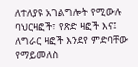ለተለያዩ አገልግሎት የሚውሉ ባህርዛፎች፣ የጽድ ዛፎች እና፤ ለግራር ዛፎች እንደየ ምድባቸው የማይመለስ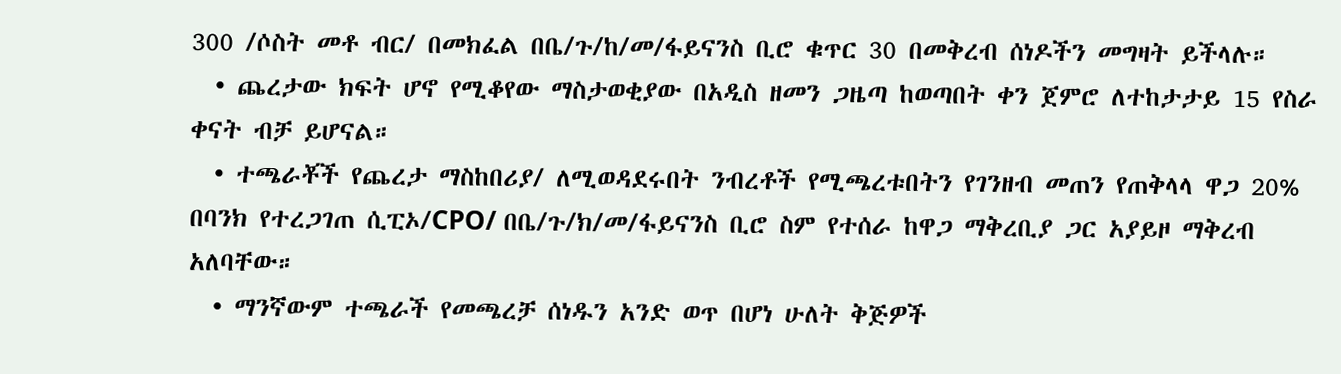300 /ሶስት መቶ ብር/ በመክፈል በቤ/ጉ/ከ/መ/ፋይናንስ ቢሮ ቁጥር 30 በመቅረብ ሰነዶችን መግዛት ይችላሉ።
  • ጨረታው ክፍት ሆኖ የሚቆየው ማስታወቂያው በአዲስ ዘመን ጋዜጣ ከወጣበት ቀን ጀምሮ ለተከታታይ 15 የስራ ቀናት ብቻ ይሆናል።
  • ተጫራቾች የጨረታ ማስከበሪያ/ ለሚወዳደሩበት ንብረቶች የሚጫረቱበትን የገንዘብ መጠን የጠቅላላ ዋጋ 20% በባንክ የተረጋገጠ ሲፒኦ/CPO/ በቤ/ጉ/ክ/መ/ፋይናንስ ቢሮ ስም የተሰራ ከዋጋ ማቅረቢያ ጋር አያይዞ ማቅረብ አለባቸው።
  • ማንኛውም ተጫራች የመጫረቻ ሰነዱን አንድ ወጥ በሆነ ሁለት ቅጅዎች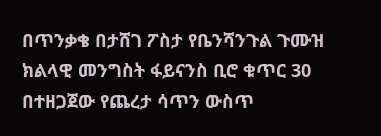በጥንቃቄ በታሸገ ፖስታ የቤንሻንጉል ጉሙዝ ክልላዊ መንግስት ፋይናንስ ቢሮ ቁጥር 30 በተዘጋጀው የጨረታ ሳጥን ውስጥ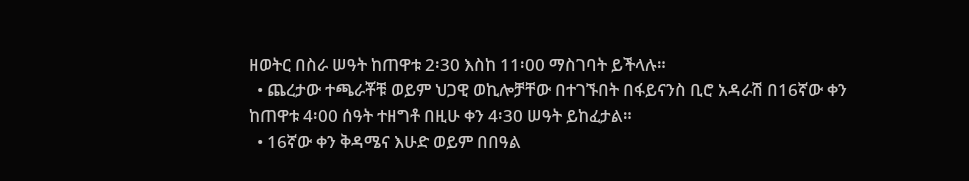ዘወትር በስራ ሠዓት ከጠዋቱ 2፡30 እስከ 11፡00 ማስገባት ይችላሉ።
  • ጨረታው ተጫራቾቹ ወይም ህጋዊ ወኪሎቻቸው በተገኙበት በፋይናንስ ቢሮ አዳራሽ በ16ኛው ቀን ከጠዋቱ 4፡00 ሰዓት ተዘግቶ በዚሁ ቀን 4፡30 ሠዓት ይከፈታል።
  • 16ኛው ቀን ቅዳሜና እሁድ ወይም በበዓል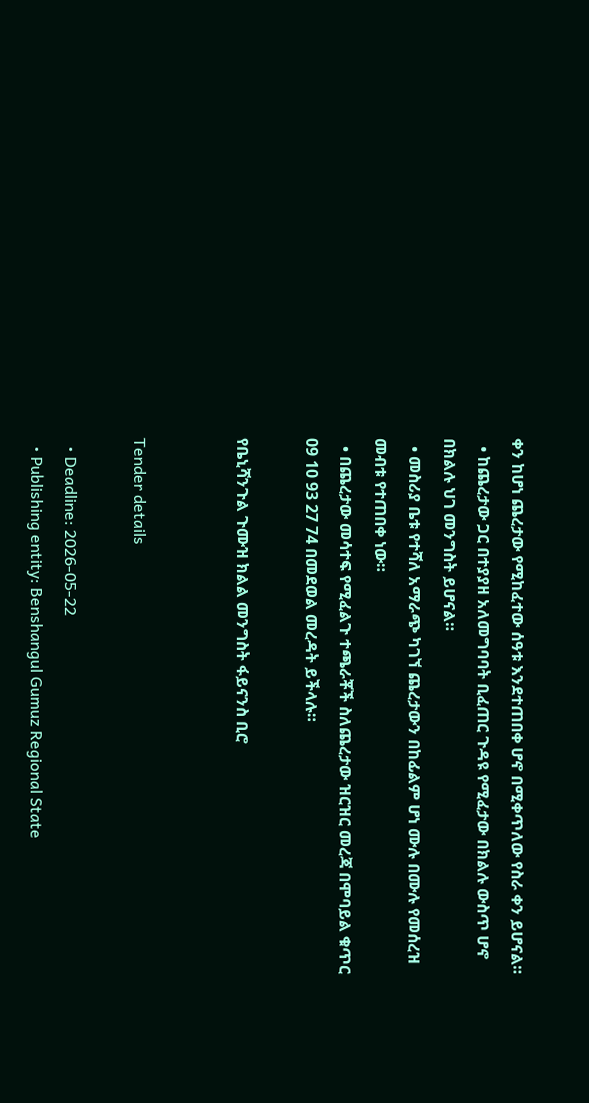ቀን ከሆነ ጨረታው የሚከፈተው ሰዓቱ እንደተጠበቀ ሆኖ በሚቀጥለው የስራ ቀን ይሆናል።
  • ከጨረታው ጋር በተያያዘ አለመግባባት ቢፈጠር ጉዳዩ የሚፈታው በክልሉ ውስጥ ሆኖ በክልሉ ህገ መንግስት ይሆናል።
  • መስሪያ ቤቱ የተሻለ አማራጭ ካገኘ ጨረታውን በከፊልም ሆነ ሙሉ በሙሉ የመሰረዝ መብቱ የተጠበቀ ነው።
  • በጨረታው መሳተፍ የሚፈልጉ ተጫራቾች ስለጨረታው ዝርዝር መረጃ በሞባይል ቁጥር 09 10 93 27 74 በመደወል መረዳት ይችላሉ።

የቤኒሻንጉል ጉሙዝ ክልል መንግስት ፋይናንስ ቢሮ


Tender details

  • Deadline: 2026-05-22
  • Publishing entity: Benshangul Gumuz Regional State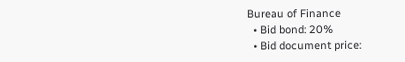Bureau of Finance
  • Bid bond: 20%
  • Bid document price: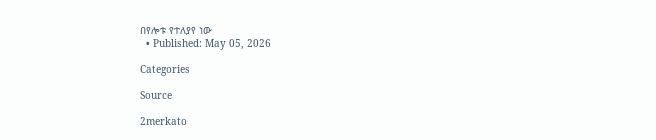በየሎቱ የተለያየ ነው
  • Published: May 05, 2026

Categories

Source

2merkato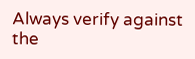Always verify against the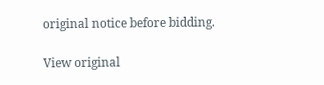original notice before bidding.

View original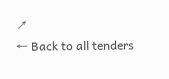↗
← Back to all tenders